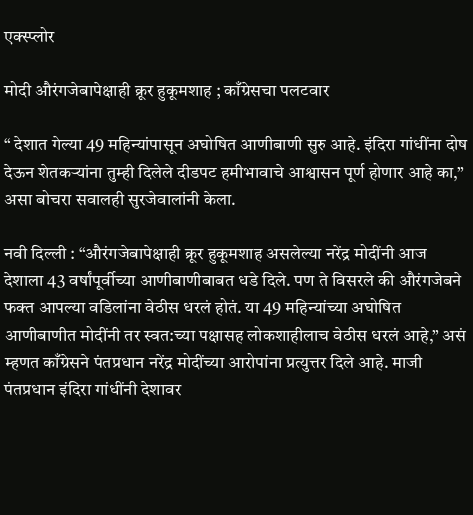एक्स्प्लोर

मोदी औरंगजेबापेक्षाही क्रूर हुकूमशाह ; काँग्रेसचा पलटवार

“ देशात गेल्या 49 महिन्यांपासून अघोषित आणीबाणी सुरु आहे. इंदिरा गांधींना दोष देऊन शेतकऱ्यांना तुम्ही दिलेले दीडपट हमीभावाचे आश्वासन पूर्ण होणार आहे का,” असा बोचरा सवालही सुरजेवालांनी केला.

नवी दिल्ली : “औरंगजेबापेक्षाही क्रूर हुकूमशाह असलेल्या नरेंद्र मोदींनी आज देशाला 43 वर्षांपूर्वीच्या आणीबाणीबाबत धडे दिले. पण ते विसरले की औरंगजेबने फक्त आपल्या वडिलांना वेठीस धरलं होतं. या 49 महिन्यांच्या अघोषित आणीबाणीत मोदींनी तर स्वत:च्या पक्षासह लोकशाहीलाच वेठीस धरलं आहे,” असं म्हणत काँग्रेसने पंतप्रधान नरेंद्र मोदींच्या आरोपांना प्रत्युत्तर दिले आहे. माजी पंतप्रधान इंदिरा गांधींनी देशावर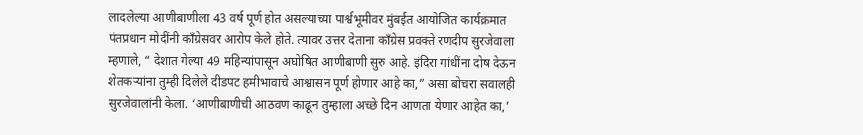लादलेल्या आणीबाणीला 43 वर्ष पूर्ण होत असल्याच्या पार्श्वभूमीवर मुंबईत आयोजित कार्यक्रमात पंतप्रधान मोदींनी काँग्रेसवर आरोप केले होते. त्यावर उत्तर देताना काँग्रेस प्रवक्ते रणदीप सुरजेवाला म्हणाले, “ देशात गेल्या 49 महिन्यांपासून अघोषित आणीबाणी सुरु आहे. इंदिरा गांधींना दोष देऊन शेतकऱ्यांना तुम्ही दिलेले दीडपट हमीभावाचे आश्वासन पूर्ण होणार आहे का,” असा बोचरा सवालही सुरजेवालांनी केला. ‘आणीबाणीची आठवण काढून तुम्हाला अच्छे दिन आणता येणार आहेत का,’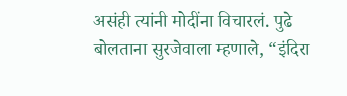असंही त्यांनी मोदींना विचारलं. पुढे बोलताना सुरजेवाला म्हणाले, “इंदिरा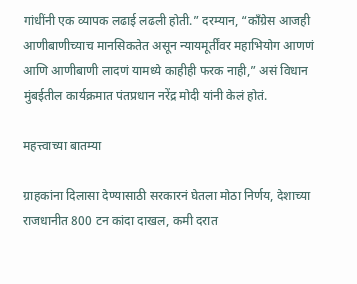गांधींनी एक व्यापक लढाई लढली होती.” दरम्यान, “काँग्रेस आजही आणीबाणीच्याच मानसिकतेत असून न्यायमूर्तींवर महाभियोग आणणं आणि आणीबाणी लादणं यामध्ये काहीही फरक नाही,” असं विधान मुंबईतील कार्यक्रमात पंतप्रधान नरेंद्र मोदी यांनी केलं होतं.

महत्त्वाच्या बातम्या

ग्राहकांना दिलासा देण्यासाठी सरकारनं घेतला मोठा निर्णय, देशाच्या राजधानीत 800 टन कांदा दाखल, कमी दरात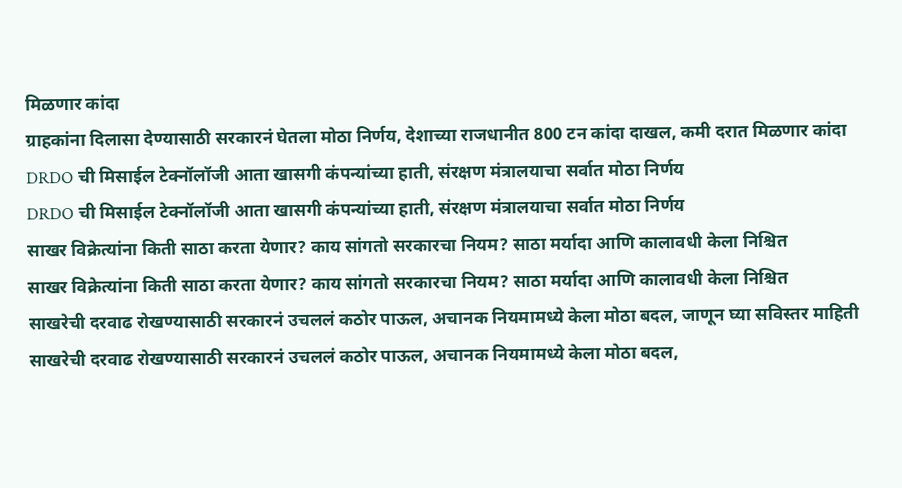मिळणार कांदा
ग्राहकांना दिलासा देण्यासाठी सरकारनं घेतला मोठा निर्णय, देशाच्या राजधानीत 800 टन कांदा दाखल, कमी दरात मिळणार कांदा
DRDO ची मिसाईल टेक्नॉलॉजी आता खासगी कंपन्यांच्या हाती, संरक्षण मंत्रालयाचा सर्वात मोठा निर्णय
DRDO ची मिसाईल टेक्नॉलॉजी आता खासगी कंपन्यांच्या हाती, संरक्षण मंत्रालयाचा सर्वात मोठा निर्णय
साखर विक्रेत्यांना किती साठा करता येणार? काय सांगतो सरकारचा नियम? साठा मर्यादा आणि कालावधी केला निश्चित
साखर विक्रेत्यांना किती साठा करता येणार? काय सांगतो सरकारचा नियम? साठा मर्यादा आणि कालावधी केला निश्चित
साखरेची दरवाढ रोखण्यासाठी सरकारनं उचललं कठोर पाऊल, अचानक नियमामध्ये केला मोठा बदल, जाणून घ्या सविस्तर माहिती
साखरेची दरवाढ रोखण्यासाठी सरकारनं उचललं कठोर पाऊल, अचानक नियमामध्ये केला मोठा बदल,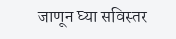जाणून घ्या सविस्तर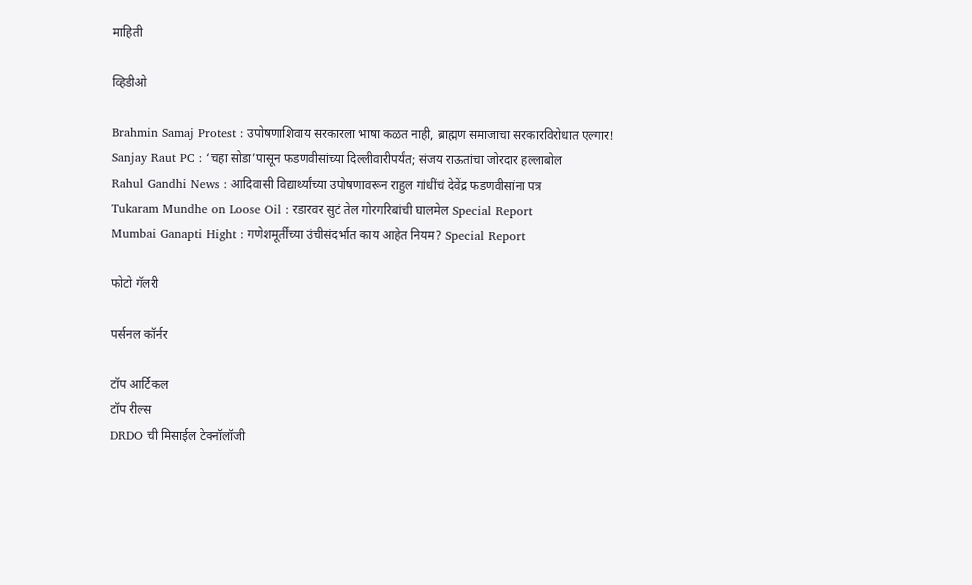माहिती

व्हिडीओ

Brahmin Samaj Protest : उपोषणाशिवाय सरकारला भाषा कळत नाही, ब्राह्मण समाजाचा सरकारविरोधात एल्गार!
Sanjay Raut PC : ‘चहा सोडा’पासून फडणवीसांच्या दिल्लीवारीपर्यंत; संजय राऊतांचा जोरदार हल्लाबोल
Rahul Gandhi News : आदिवासी विद्यार्थ्यांच्या उपोषणावरून राहुल गांधींचं देवेंद्र फडणवीसांना पत्र
Tukaram Mundhe on Loose Oil : रडारवर सुटं तेल गोरगरिबांची घालमेल Special Report
Mumbai Ganapti Hight : गणेशमूर्तींच्या उंचीसंदर्भात काय आहेत नियम? Special Report

फोटो गॅलरी

पर्सनल कॉर्नर

टॉप आर्टिकल
टॉप रील्स
DRDO ची मिसाईल टेक्नॉलॉजी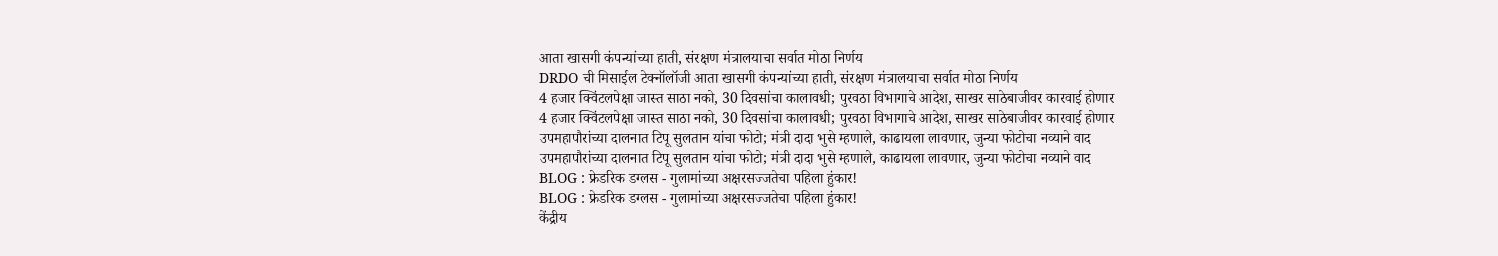आता खासगी कंपन्यांच्या हाती, संरक्षण मंत्रालयाचा सर्वात मोठा निर्णय
DRDO ची मिसाईल टेक्नॉलॉजी आता खासगी कंपन्यांच्या हाती, संरक्षण मंत्रालयाचा सर्वात मोठा निर्णय
4 हजार क्विंटलपेक्षा जास्त साठा नको, 30 दिवसांचा कालावधी; पुरवठा विभागाचे आदेश, साखर साठेबाजीवर कारवाई होणार
4 हजार क्विंटलपेक्षा जास्त साठा नको, 30 दिवसांचा कालावधी; पुरवठा विभागाचे आदेश, साखर साठेबाजीवर कारवाई होणार
उपमहापौरांच्या दालनात टिपू सुलतान यांचा फोटो; मंत्री दादा भुसे म्हणाले, काढायला लावणार, जुन्या फोटोचा नव्याने वाद
उपमहापौरांच्या दालनात टिपू सुलतान यांचा फोटो; मंत्री दादा भुसे म्हणाले, काढायला लावणार, जुन्या फोटोचा नव्याने वाद
BLOG : फ्रेडरिक डग्लस - गुलामांच्या अक्षरसज्जतेचा पहिला हुंकार!
BLOG : फ्रेडरिक डग्लस - गुलामांच्या अक्षरसज्जतेचा पहिला हुंकार!
केंद्रीय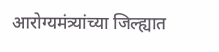आरोग्यमंत्र्यांच्या जिल्ह्यात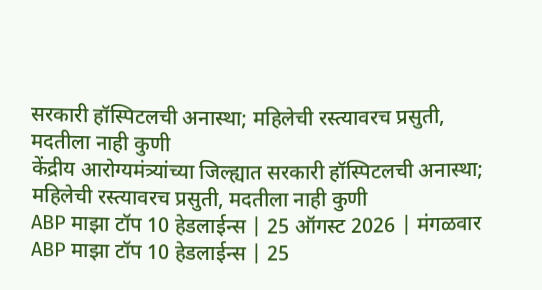सरकारी हॉस्पिटलची अनास्था; महिलेची रस्त्यावरच प्रसुती, मदतीला नाही कुणी
केंद्रीय आरोग्यमंत्र्यांच्या जिल्ह्यात सरकारी हॉस्पिटलची अनास्था; महिलेची रस्त्यावरच प्रसुती, मदतीला नाही कुणी
ABP माझा टॉप 10 हेडलाईन्स | 25 ऑगस्ट 2026 | मंगळवार
ABP माझा टॉप 10 हेडलाईन्स | 25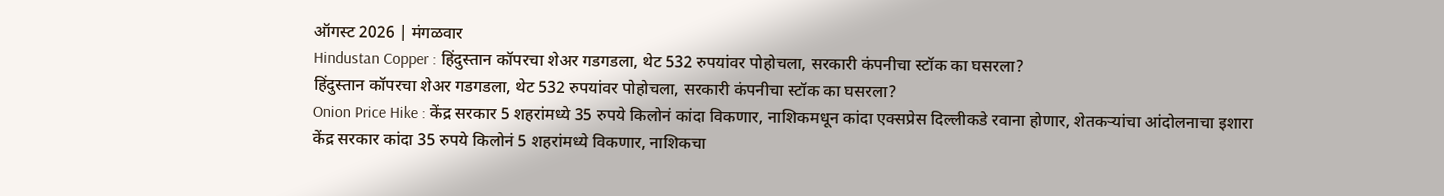ऑगस्ट 2026 | मंगळवार
Hindustan Copper : हिंदुस्तान कॉपरचा शेअर गडगडला, थेट 532 रुपयांवर पोहोचला, सरकारी कंपनीचा स्टॉक का घसरला?
हिंदुस्तान कॉपरचा शेअर गडगडला, थेट 532 रुपयांवर पोहोचला, सरकारी कंपनीचा स्टॉक का घसरला?
Onion Price Hike : केंद्र सरकार 5 शहरांमध्ये 35 रुपये किलोनं कांदा विकणार, नाशिकमधून कांदा एक्सप्रेस दिल्लीकडे रवाना होणार, शेतकऱ्यांचा आंदोलनाचा इशारा
केंद्र सरकार कांदा 35 रुपये किलोनं 5 शहरांमध्ये विकणार, नाशिकचा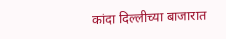कांदा दिल्लीच्या बाजारात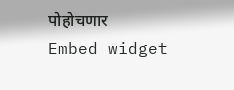पोहोचणार
Embed widget